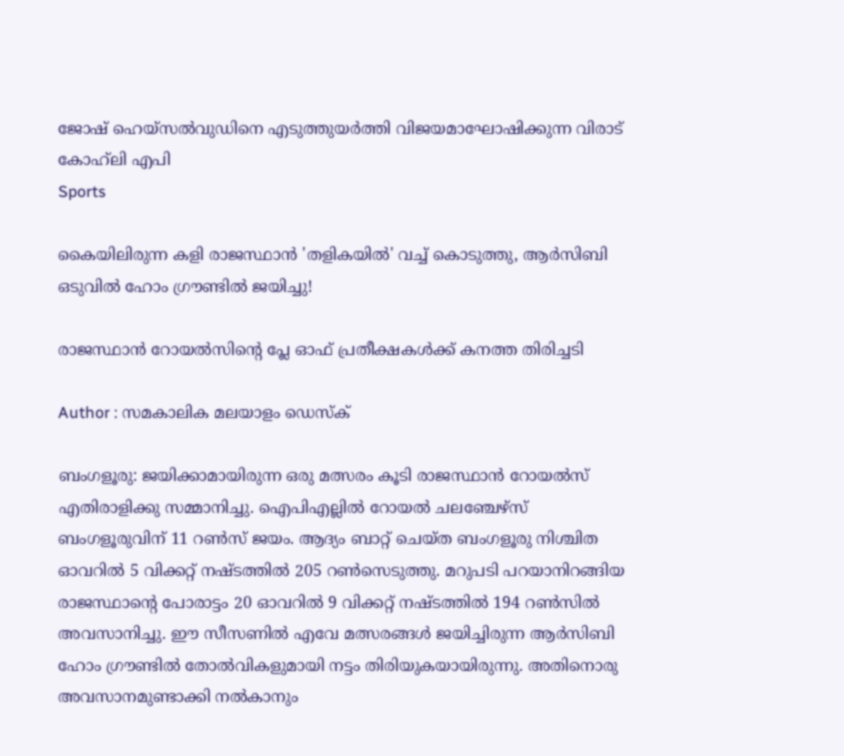ജോഷ് ഹെയ്സൽവുഡിനെ എടുത്തുയർത്തി വിജയമാഘോഷിക്കുന്ന വിരാട് കോഹ്‍ലി എപി
Sports

കൈയിലിരുന്ന കളി രാജസ്ഥാന്‍ 'തളികയിൽ' വച്ച് കൊടുത്തു, ആർസിബി ഒടുവിൽ ഹോം ഗ്രൗണ്ടിൽ ജയിച്ചു!

രാജസ്ഥാന്‍ റോയല്‍സിന്റെ പ്ലേ ഓഫ് പ്രതീക്ഷകള്‍ക്ക് കനത്ത തിരിച്ചടി

Author : സമകാലിക മലയാളം ഡെസ്ക്

ബംഗളൂരു: ജയിക്കാമായിരുന്ന ഒരു മത്സരം കൂടി രാജസ്ഥാന്‍ റോയല്‍സ് എതിരാളിക്കു സമ്മാനിച്ചു. ഐപിഎല്ലില്‍ റോയല്‍ ചലഞ്ചേഴ്‌സ് ബംഗളൂരുവിന് 11 റണ്‍സ് ജയം. ആദ്യം ബാറ്റ് ചെയ്ത ബംഗളൂരു നിശ്ചിത ഓവറില്‍ 5 വിക്കറ്റ് നഷ്ടത്തില്‍ 205 റണ്‍സെടുത്തു. മറുപടി പറയാനിറങ്ങിയ രാജസ്ഥാന്റെ പോരാട്ടം 20 ഓവറില്‍ 9 വിക്കറ്റ് നഷ്ടത്തില്‍ 194 റണ്‍സില്‍ അവസാനിച്ചു. ഈ സീസണിൽ എവേ മത്സരങ്ങൾ ജയിച്ചിരുന്ന ആർസിബി ഹോം ഗ്രൗണ്ടിൽ തോൽവികളുമായി നട്ടം തിരിയുകയായിരുന്നു. അതിനൊരു അവസാനമുണ്ടാക്കി നൽകാനും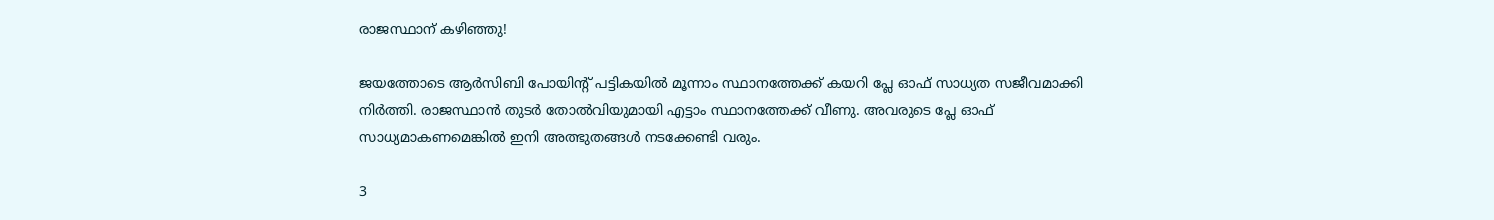രാജസ്ഥാന് കഴിഞ്ഞു!

ജയത്തോടെ ആര്‍സിബി പോയിന്റ് പട്ടികയില്‍ മൂന്നാം സ്ഥാനത്തേക്ക് കയറി പ്ലേ ഓഫ് സാധ്യത സജീവമാക്കി നിര്‍ത്തി. രാജസ്ഥാന്‍ തുടര്‍ തോല്‍വിയുമായി എട്ടാം സ്ഥാനത്തേക്ക് വീണു. അവരുടെ പ്ലേ ഓഫ് സാധ്യമാകണമെങ്കില്‍ ഇനി അത്ഭുതങ്ങള്‍ നടക്കേണ്ടി വരും.

3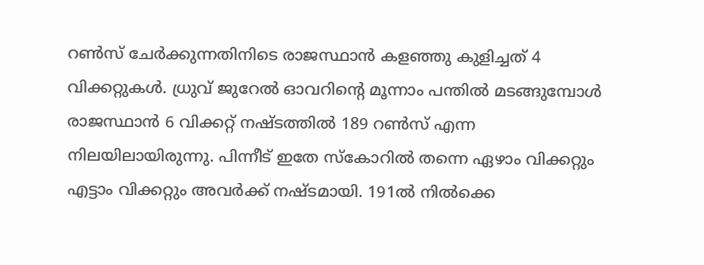റണ്‍സ് ചേര്‍ക്കുന്നതിനിടെ രാജസ്ഥാന്‍ കളഞ്ഞു കുളിച്ചത് 4 വിക്കറ്റുകള്‍. ധ്രുവ് ജുറേല്‍ ഓവറിന്റെ മൂന്നാം പന്തില്‍ മടങ്ങുമ്പോള്‍ രാജസ്ഥാന്‍ 6 വിക്കറ്റ് നഷ്ടത്തില്‍ 189 റണ്‍സ് എന്ന നിലയിലായിരുന്നു. പിന്നീട് ഇതേ സ്‌കോറില്‍ തന്നെ ഏഴാം വിക്കറ്റും എട്ടാം വിക്കറ്റും അവര്‍ക്ക് നഷ്ടമായി. 191ല്‍ നില്‍ക്കെ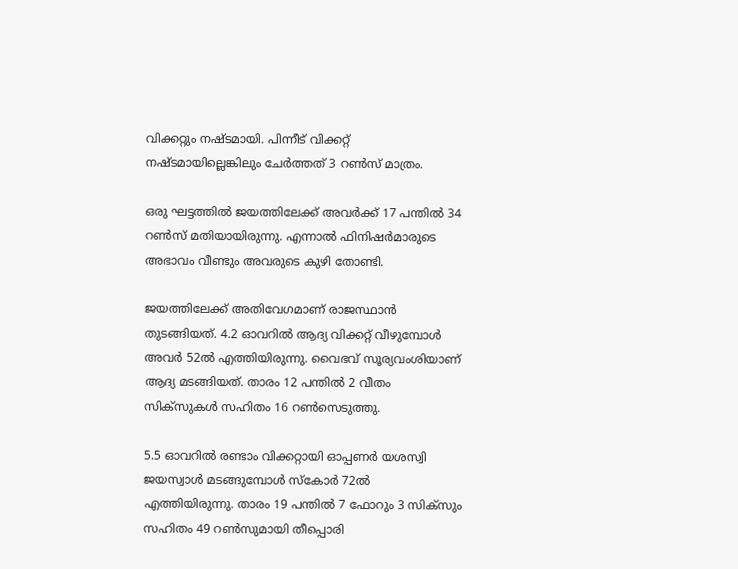വിക്കറ്റും നഷ്ടമായി. പിന്നീട് വിക്കറ്റ് നഷ്ടമായില്ലെങ്കിലും ചേര്‍ത്തത് 3 റണ്‍സ് മാത്രം.

ഒരു ഘട്ടത്തില്‍ ജയത്തിലേക്ക് അവര്‍ക്ക് 17 പന്തില്‍ 34 റണ്‍സ് മതിയായിരുന്നു. എന്നാല്‍ ഫിനിഷര്‍മാരുടെ അഭാവം വീണ്ടും അവരുടെ കുഴി തോണ്ടി.

ജയത്തിലേക്ക് അതിവേഗമാണ് രാജസ്ഥാന്‍ തുടങ്ങിയത്. 4.2 ഓവറില്‍ ആദ്യ വിക്കറ്റ് വീഴുമ്പോള്‍ അവര്‍ 52ല്‍ എത്തിയിരുന്നു. വൈഭവ് സൂര്യവംശിയാണ് ആദ്യ മടങ്ങിയത്. താരം 12 പന്തില്‍ 2 വീതം സിക്‌സുകള്‍ സഹിതം 16 റണ്‍സെടുത്തു.

5.5 ഓവറില്‍ രണ്ടാം വിക്കറ്റായി ഓപ്പണര്‍ യശസ്വി ജയസ്വാള്‍ മടങ്ങുമ്പോള്‍ സ്‌കോര്‍ 72ല്‍ എത്തിയിരുന്നു. താരം 19 പന്തില്‍ 7 ഫോറും 3 സിക്‌സും സഹിതം 49 റണ്‍സുമായി തീപ്പൊരി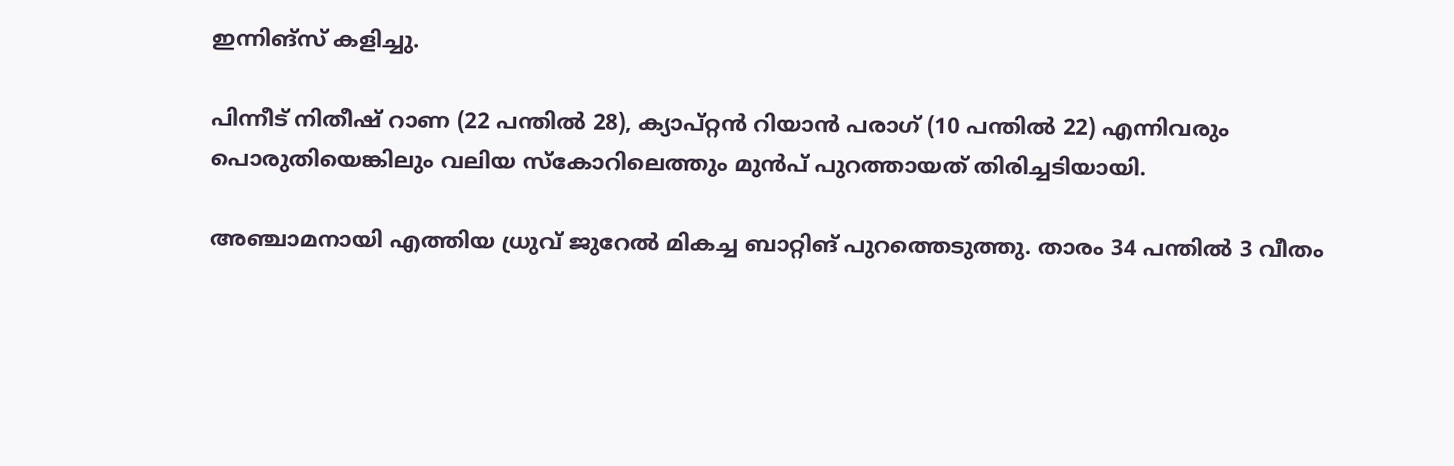ഇന്നിങ്‌സ് കളിച്ചു.

പിന്നീട് നിതീഷ് റാണ (22 പന്തില്‍ 28), ക്യാപ്റ്റന്‍ റിയാന്‍ പരാഗ് (10 പന്തില്‍ 22) എന്നിവരും പൊരുതിയെങ്കിലും വലിയ സ്‌കോറിലെത്തും മുന്‍പ് പുറത്തായത് തിരിച്ചടിയായി.

അഞ്ചാമനായി എത്തിയ ധ്രുവ് ജുറേല്‍ മികച്ച ബാറ്റിങ് പുറത്തെടുത്തു. താരം 34 പന്തില്‍ 3 വീതം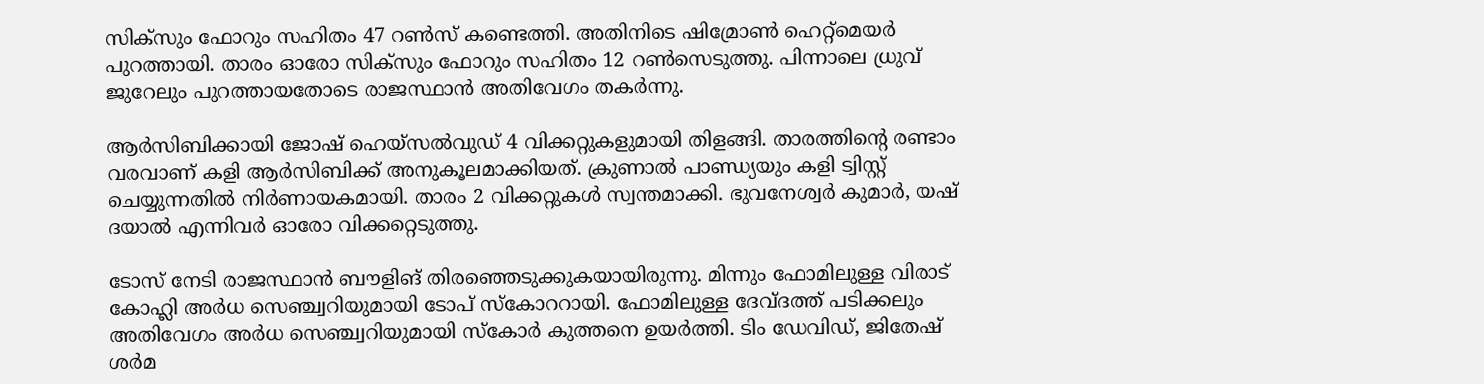സിക്‌സും ഫോറും സഹിതം 47 റണ്‍സ് കണ്ടെത്തി. അതിനിടെ ഷിമ്രോണ്‍ ഹെറ്റ്‌മെയര്‍ പുറത്തായി. താരം ഓരോ സിക്‌സും ഫോറും സഹിതം 12 റണ്‍സെടുത്തു. പിന്നാലെ ധ്രുവ് ജുറേലും പുറത്തായതോടെ രാജസ്ഥാന്‍ അതിവേഗം തകര്‍ന്നു.

ആര്‍സിബിക്കായി ജോഷ് ഹെയ്‌സല്‍വുഡ് 4 വിക്കറ്റുകളുമായി തിളങ്ങി. താരത്തിന്റെ രണ്ടാം വരവാണ് കളി ആര്‍സിബിക്ക് അനുകൂലമാക്കിയത്. ക്രുണാല്‍ പാണ്ഡ്യയും കളി ട്വിസ്റ്റ് ചെയ്യുന്നതില്‍ നിര്‍ണായകമായി. താരം 2 വിക്കറ്റുകള്‍ സ്വന്തമാക്കി. ഭുവനേശ്വര്‍ കുമാര്‍, യഷ് ദയാല്‍ എന്നിവര്‍ ഓരോ വിക്കറ്റെടുത്തു.

ടോസ് നേടി രാജസ്ഥാന്‍ ബൗളിങ് തിരഞ്ഞെടുക്കുകയായിരുന്നു. മിന്നും ഫോമിലുള്ള വിരാട് കോഹ്ലി അര്‍ധ സെഞ്ച്വറിയുമായി ടോപ് സ്‌കോററായി. ഫോമിലുള്ള ദേവ്ദത്ത് പടിക്കലും അതിവേഗം അര്‍ധ സെഞ്ച്വറിയുമായി സ്‌കോര്‍ കുത്തനെ ഉയര്‍ത്തി. ടിം ഡേവിഡ്, ജിതേഷ് ശര്‍മ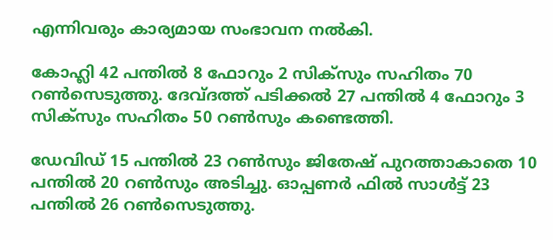എന്നിവരും കാര്യമായ സംഭാവന നല്‍കി.

കോഹ്ലി 42 പന്തില്‍ 8 ഫോറും 2 സിക്സും സഹിതം 70 റണ്‍സെടുത്തു. ദേവ്ദത്ത് പടിക്കല്‍ 27 പന്തില്‍ 4 ഫോറും 3 സിക്സും സഹിതം 50 റണ്‍സും കണ്ടെത്തി.

ഡേവിഡ് 15 പന്തില്‍ 23 റണ്‍സും ജിതേഷ് പുറത്താകാതെ 10 പന്തില്‍ 20 റണ്‍സും അടിച്ചു. ഓപ്പണര്‍ ഫില്‍ സാള്‍ട്ട് 23 പന്തില്‍ 26 റണ്‍സെടുത്തു.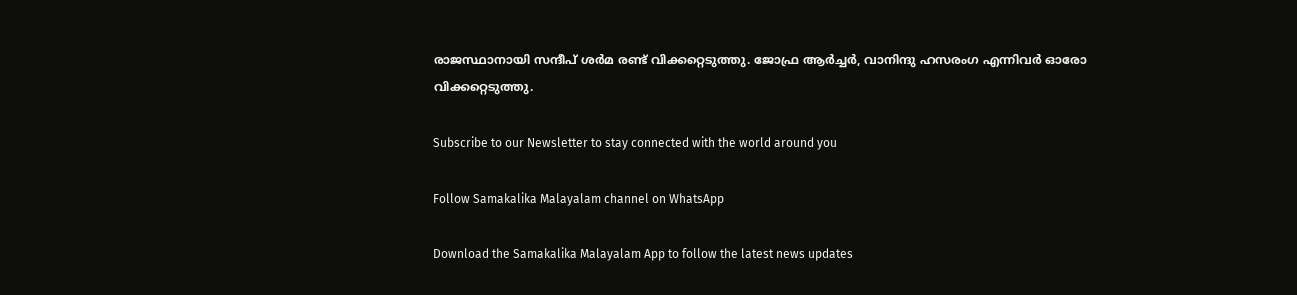രാജസ്ഥാനായി സന്ദീപ് ശര്‍മ രണ്ട് വിക്കറ്റെടുത്തു. ജോഫ്ര ആര്‍ച്ചര്‍, വാനിന്ദു ഹസരംഗ എന്നിവര്‍ ഓരോ വിക്കറ്റെടുത്തു.

Subscribe to our Newsletter to stay connected with the world around you

Follow Samakalika Malayalam channel on WhatsApp

Download the Samakalika Malayalam App to follow the latest news updates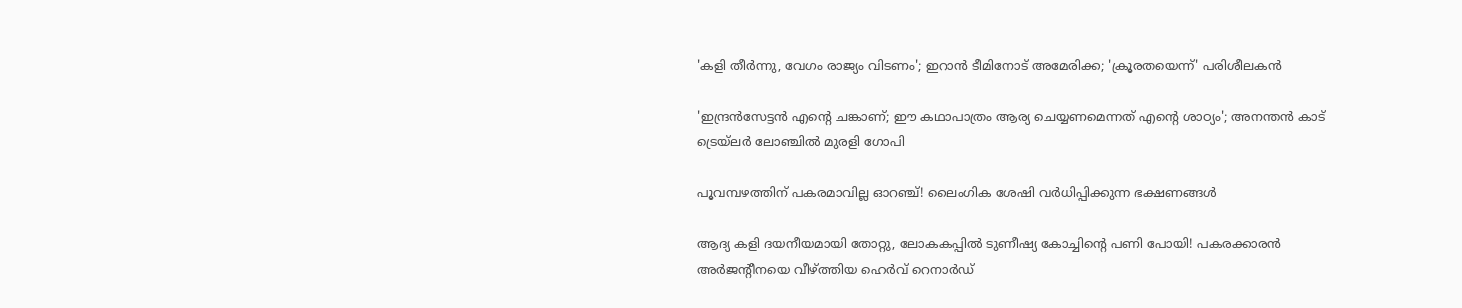'കളി തീർന്നു, വേഗം രാജ്യം വിടണം'; ഇറാൻ ടീമിനോട് അമേരിക്ക; 'ക്രൂരതയെന്ന്' പരിശീലകൻ

'ഇന്ദ്രന്‍സേട്ടന്‍ എന്റെ ചങ്കാണ്; ഈ കഥാപാത്രം ആര്യ ചെയ്യണമെന്നത് എന്റെ ശാഠ്യം'; അനന്തന്‍ കാട് ട്രെയ്‌ലര്‍ ലോഞ്ചില്‍ മുരളി ഗോപി

പൂവമ്പഴത്തിന് പകരമാവില്ല ഓറഞ്ച്! ലൈംഗിക ശേഷി വർധിപ്പിക്കുന്ന ഭക്ഷണങ്ങൾ

ആദ്യ കളി ദയനീയമായി തോറ്റു, ലോകകപ്പിൽ ടുണീഷ്യ കോച്ചിന്റെ പണി പോയി! പകരക്കാരൻ അർജന്റീനയെ വീഴ്ത്തിയ ഹെർവ് റെനാർഡ്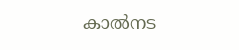കാല്‍നട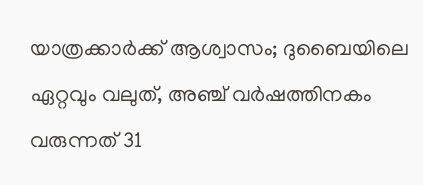യാത്രക്കാര്‍ക്ക് ആശ്വാസം; ദുബൈയിലെ ഏറ്റവും വലുത്, അഞ്ച് വര്‍ഷത്തിനകം വരുന്നത് 31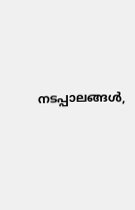നടപ്പാലങ്ങള്‍,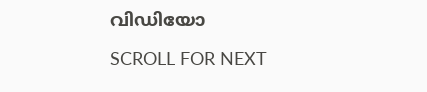വിഡിയോ

SCROLL FOR NEXT